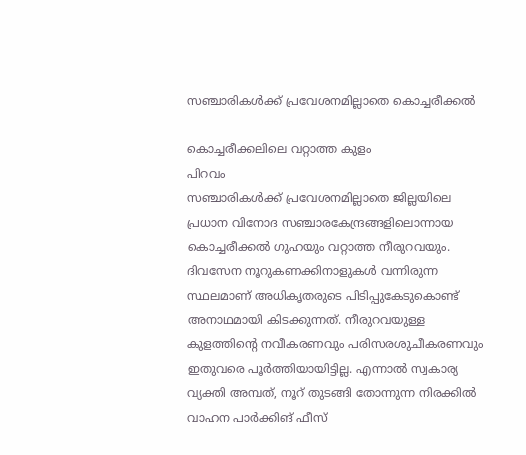സഞ്ചാരികൾക്ക് പ്രവേശനമില്ലാതെ കൊച്ചരീക്കൽ

കൊച്ചരീക്കലിലെ വറ്റാത്ത കുളം
പിറവം
സഞ്ചാരികൾക്ക് പ്രവേശനമില്ലാതെ ജില്ലയിലെ പ്രധാന വിനോദ സഞ്ചാരകേന്ദ്രങ്ങളിലൊന്നായ കൊച്ചരീക്കൽ ഗുഹയും വറ്റാത്ത നീരുറവയും. ദിവസേന നൂറുകണക്കിനാളുകൾ വന്നിരുന്ന സ്ഥലമാണ് അധികൃതരുടെ പിടിപ്പുകേടുകൊണ്ട് അനാഥമായി കിടക്കുന്നത്. നീരുറവയുള്ള കുളത്തിന്റെ നവീകരണവും പരിസരശുചീകരണവും ഇതുവരെ പൂർത്തിയായിട്ടില്ല. എന്നാൽ സ്വകാര്യ വ്യക്തി അമ്പത്, നൂറ് തുടങ്ങി തോന്നുന്ന നിരക്കിൽ വാഹന പാർക്കിങ് ഫീസ്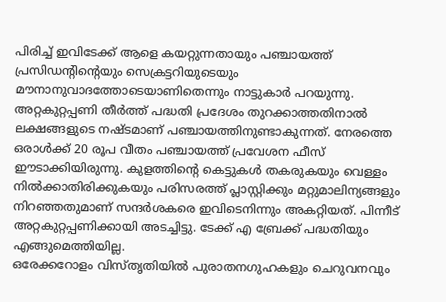പിരിച്ച് ഇവിടേക്ക് ആളെ കയറ്റുന്നതായും പഞ്ചായത്ത് പ്രസിഡന്റിന്റെയും സെക്രട്ടറിയുടെയും മൗനാനുവാദത്തോടെയാണിതെന്നും നാട്ടുകാർ പറയുന്നു.
അറ്റകുറ്റപ്പണി തീർത്ത് പദ്ധതി പ്രദേശം തുറക്കാത്തതിനാൽ ലക്ഷങ്ങളുടെ നഷ്ടമാണ് പഞ്ചായത്തിനുണ്ടാകുന്നത്. നേരത്തെ ഒരാൾക്ക് 20 രൂപ വീതം പഞ്ചായത്ത് പ്രവേശന ഫീസ് ഈടാക്കിയിരുന്നു. കുളത്തിന്റെ കെട്ടുകൾ തകരുകയും വെള്ളം നിൽക്കാതിരിക്കുകയും പരിസരത്ത് പ്ലാസ്റ്റിക്കും മറ്റുമാലിന്യങ്ങളും നിറഞ്ഞതുമാണ് സന്ദർശകരെ ഇവിടെനിന്നും അകറ്റിയത്. പിന്നീട് അറ്റകുറ്റപ്പണിക്കായി അടച്ചിട്ടു. ടേക്ക് എ ബ്രേക്ക് പദ്ധതിയും എങ്ങുമെത്തിയില്ല.
ഒരേക്കറോളം വിസ്തൃതിയിൽ പുരാതനഗുഹകളും ചെറുവനവും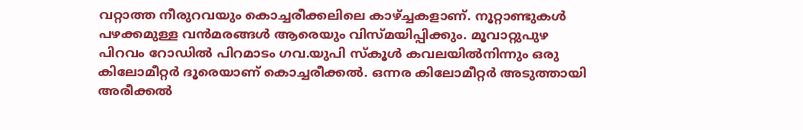വറ്റാത്ത നീരുറവയും കൊച്ചരീക്കലിലെ കാഴ്ച്ചകളാണ്. നൂറ്റാണ്ടുകൾ പഴക്കമുള്ള വൻമരങ്ങൾ ആരെയും വിസ്മയിപ്പിക്കും. മൂവാറ്റുപുഴ പിറവം റോഡിൽ പിറമാടം ഗവ.യുപി സ്കൂൾ കവലയിൽനിന്നും ഒരു കിലോമീറ്റർ ദൂരെയാണ് കൊച്ചരീക്കൽ. ഒന്നര കിലോമീറ്റർ അടുത്തായി അരീക്കൽ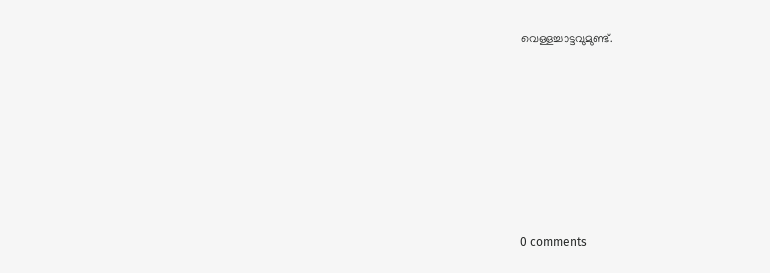വെള്ളച്ചാട്ടവുമുണ്ട്.










0 comments